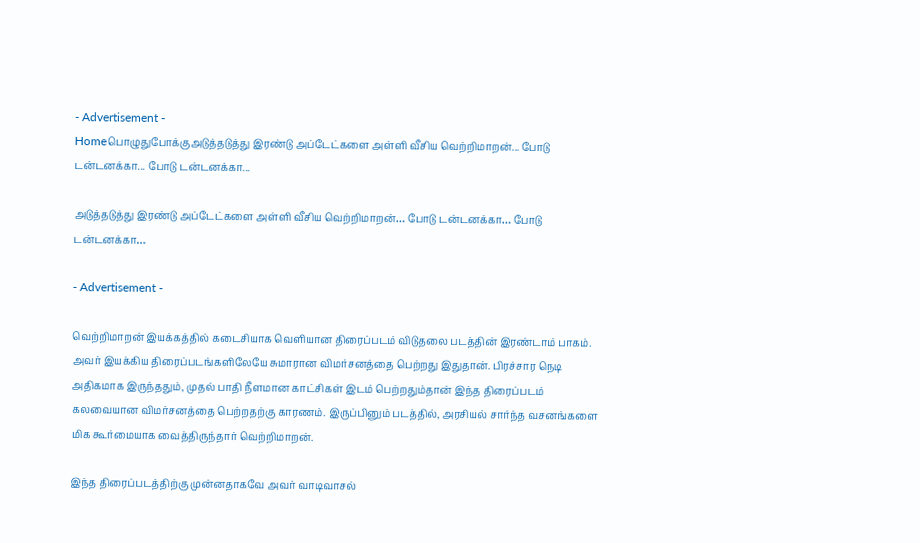- Advertisement -
Homeபொழுதுபோக்குஅடுத்தடுத்து இரண்டு அப்டேட்களை அள்ளி வீசிய வெற்றிமாறன்... போடு டன்டனக்கா... போடு டன்டனக்கா...

அடுத்தடுத்து இரண்டு அப்டேட்களை அள்ளி வீசிய வெற்றிமாறன்… போடு டன்டனக்கா… போடு டன்டனக்கா…

- Advertisement -

வெற்றிமாறன் இயக்கத்தில் கடைசியாக வெளியான திரைப்படம் விடுதலை படத்தின் இரண்டாம் பாகம். அவர் இயக்கிய திரைப்படங்களிலேயே சுமாரான விமர்சனத்தை பெற்றது இதுதான். பிரச்சார நெடி அதிகமாக இருந்ததும், முதல் பாதி நீளமான காட்சிகள் இடம் பெற்றதும்தான் இந்த திரைப்படம் கலவையான விமர்சனத்தை பெற்றதற்கு காரணம். இருப்பினும் படத்தில், அரசியல் சார்ந்த வசனங்களை மிக கூர்மையாக வைத்திருந்தார் வெற்றிமாறன்.

இந்த திரைப்படத்திற்கு முன்னதாகவே அவர் வாடிவாசல்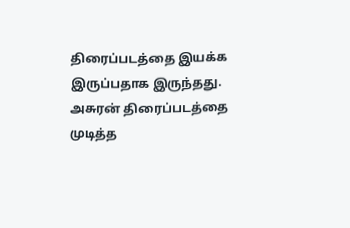திரைப்படத்தை இயக்க இருப்பதாக இருந்தது. அசுரன் திரைப்படத்தை முடித்த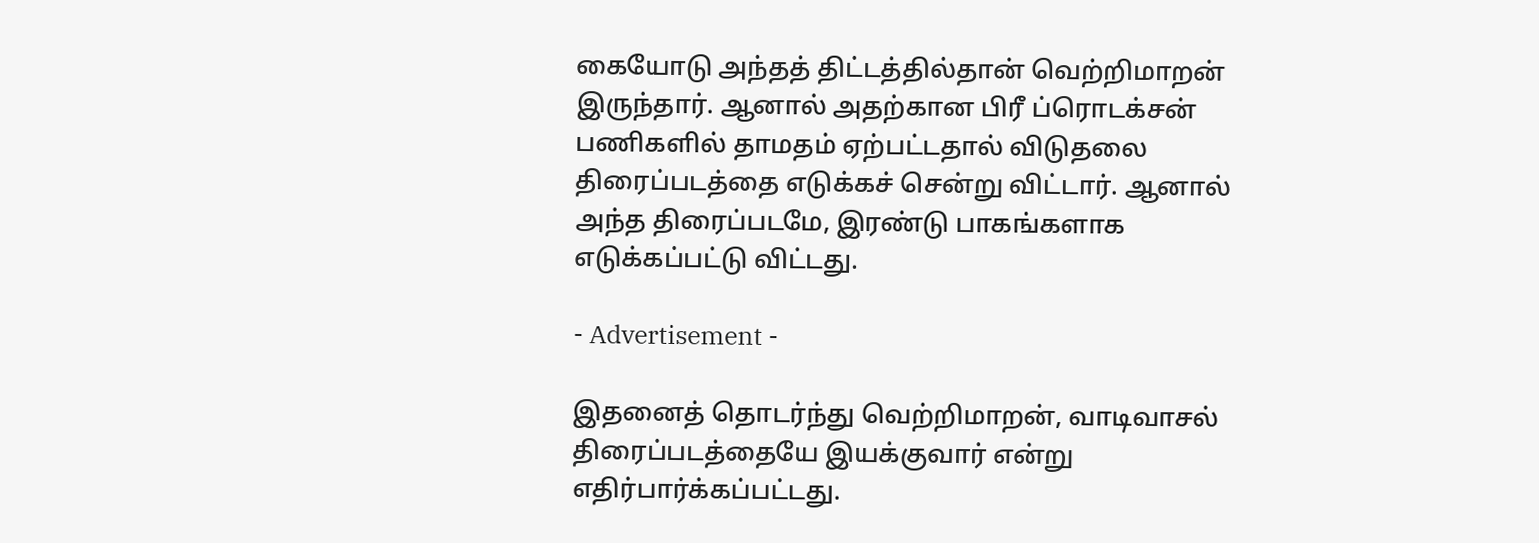கையோடு அந்தத் திட்டத்தில்தான் வெற்றிமாறன் இருந்தார். ஆனால் அதற்கான பிரீ ப்ரொடக்சன் பணிகளில் தாமதம் ஏற்பட்டதால் விடுதலை திரைப்படத்தை எடுக்கச் சென்று விட்டார். ஆனால் அந்த திரைப்படமே, இரண்டு பாகங்களாக எடுக்கப்பட்டு விட்டது.

- Advertisement -

இதனைத் தொடர்ந்து வெற்றிமாறன், வாடிவாசல் திரைப்படத்தையே இயக்குவார் என்று எதிர்பார்க்கப்பட்டது.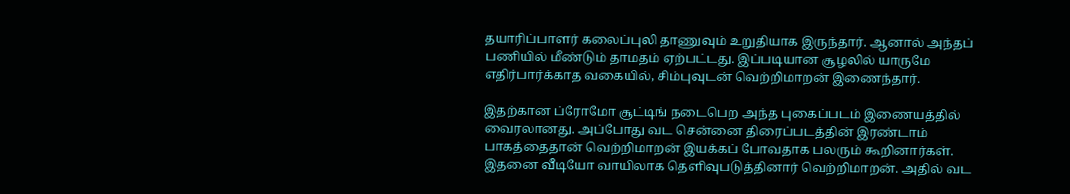தயாரிப்பாளர் கலைப்புலி தாணுவும் உறுதியாக இருந்தார். ஆனால் அந்தப் பணியில் மீண்டும் தாமதம் ஏற்பட்டது. இப்படியான சூழலில் யாருமே எதிர்பார்க்காத வகையில், சிம்புவுடன் வெற்றிமாறன் இணைந்தார்.

இதற்கான ப்ரோமோ சூட்டிங் நடைபெற அந்த புகைப்படம் இணையத்தில் வைரலானது. அப்போது வட சென்னை திரைப்படத்தின் இரண்டாம் பாகத்தைதான் வெற்றிமாறன் இயக்கப் போவதாக பலரும் கூறினார்கள். இதனை வீடியோ வாயிலாக தெளிவுபடுத்தினார் வெற்றிமாறன். அதில் வட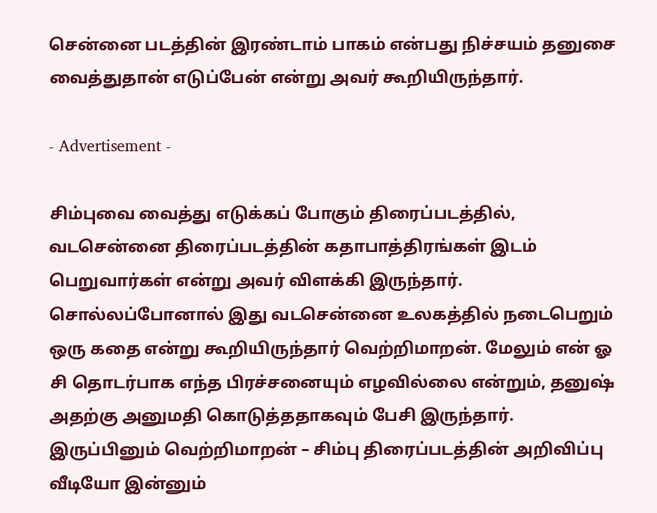சென்னை படத்தின் இரண்டாம் பாகம் என்பது நிச்சயம் தனுசை வைத்துதான் எடுப்பேன் என்று அவர் கூறியிருந்தார்.

- Advertisement -

சிம்புவை வைத்து எடுக்கப் போகும் திரைப்படத்தில், வடசென்னை திரைப்படத்தின் கதாபாத்திரங்கள் இடம் பெறுவார்கள் என்று அவர் விளக்கி இருந்தார். சொல்லப்போனால் இது வடசென்னை உலகத்தில் நடைபெறும் ஒரு கதை என்று கூறியிருந்தார் வெற்றிமாறன். மேலும் என் ஓ சி தொடர்பாக எந்த பிரச்சனையும் எழவில்லை என்றும், தனுஷ் அதற்கு அனுமதி கொடுத்ததாகவும் பேசி இருந்தார். இருப்பினும் வெற்றிமாறன் – சிம்பு திரைப்படத்தின் அறிவிப்பு வீடியோ இன்னும்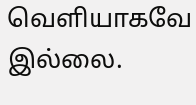வெளியாகவே இல்லை.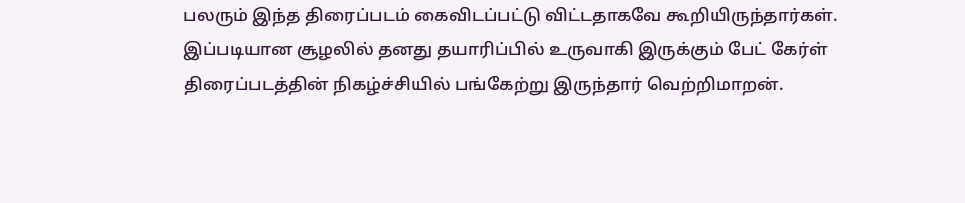பலரும் இந்த திரைப்படம் கைவிடப்பட்டு விட்டதாகவே கூறியிருந்தார்கள். இப்படியான சூழலில் தனது தயாரிப்பில் உருவாகி இருக்கும் பேட் கேர்ள் திரைப்படத்தின் நிகழ்ச்சியில் பங்கேற்று இருந்தார் வெற்றிமாறன்.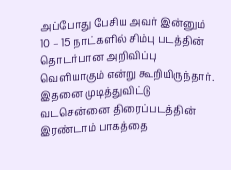அப்போது பேசிய அவர் இன்னும் 10 – 15 நாட்களில் சிம்பு படத்தின் தொடர்பான அறிவிப்பு வெளியாகும் என்று கூறியிருந்தார். இதனை முடித்துவிட்டு வடசென்னை திரைப்படத்தின் இரண்டாம் பாகத்தை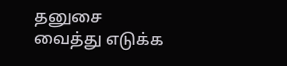தனுசை வைத்து எடுக்க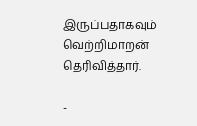இருப்பதாகவும் வெற்றிமாறன் தெரிவித்தார்.

-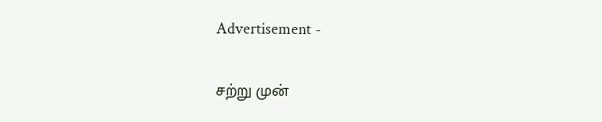Advertisement -

சற்று முன்